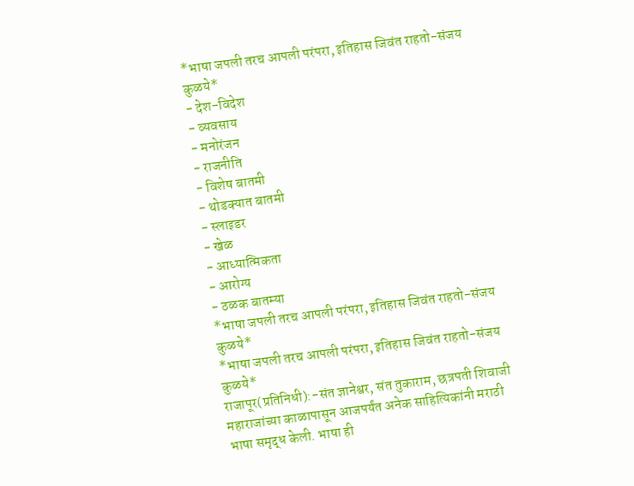*भाषा जपली तरच आपली परंपरा, इतिहास जिवंत राहतो-संजय कुळये*
- देश-विदेश
- व्यवसाय
- मनोरंजन
- राजनीति
- विशेष बातमी
- थोडक्यात बातमी
- स्लाइडर
- खेळ
- आध्यात्मिकता
- आरोग्य
- ठळक बातम्या
*भाषा जपली तरच आपली परंपरा, इतिहास जिवंत राहतो-संजय कुळये*
*भाषा जपली तरच आपली परंपरा, इतिहास जिवंत राहतो-संजय कुळये*
राजापूर(प्रतिनिधी):-संत ज्ञानेश्वर, संत तुकाराम, छत्रपती शिवाजी महाराजांच्या काळापासून आजपर्यंत अनेक साहित्यिकांनी मराठी भाषा समृद्ध केली. भाषा ही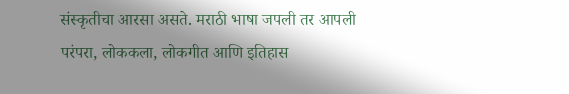संस्कृतीचा आरसा असते. मराठी भाषा जपली तर आपली परंपरा, लोककला, लोकगीत आणि इतिहास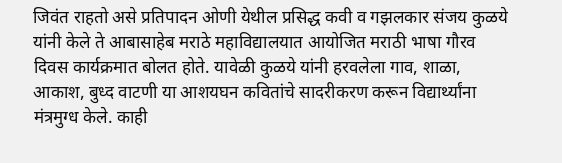जिवंत राहतो असे प्रतिपादन ओणी येथील प्रसिद्ध कवी व गझलकार संजय कुळये यांनी केले ते आबासाहेब मराठे महाविद्यालयात आयोजित मराठी भाषा गौरव दिवस कार्यक्रमात बोलत होते. यावेळी कुळये यांनी हरवलेला गाव, शाळा, आकाश, बुध्द वाटणी या आशयघन कवितांचे सादरीकरण करून विद्यार्थ्यांना मंत्रमुग्ध केले. काही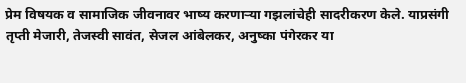प्रेम विषयक व सामाजिक जीवनावर भाष्य करणाऱ्या गझलांचेही सादरीकरण केले. याप्रसंगी तृप्ती मेजारी, तेजस्वी सावंत, सेजल आंबेलकर, अनुष्का पंगेरकर या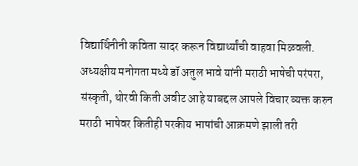विद्यार्थिनीनी कविता सादर करून विद्यार्थ्यांची वाहवा मिळवली.
अध्यक्षीय मनोगता मध्ये डॉ अतुल भावे यांनी मराठी भाषेची परंपरा, संस्कृती, थोरवी किती अवीट आहे याबद्दल आपले विचार व्यक्त करुन मराठी भाषेवर कितीही परकीय भाषांची आक्रमणे झाली तरी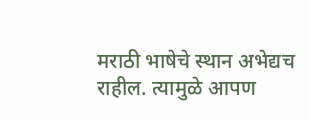मराठी भाषेचे स्थान अभेद्यच राहील. त्यामुळे आपण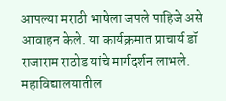आपल्या मराठी भाषेला जपले पाहिजे असे आवाहन केले. या कार्यक्रमात प्राचार्य डॉ राजाराम राठोड यांचे मार्गदर्शन लाभले. महाविद्यालयातील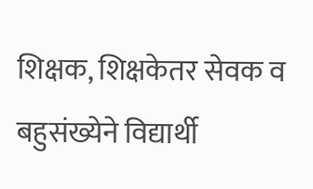शिक्षक, शिक्षकेतर सेवक व बहुसंख्येने विद्यार्थी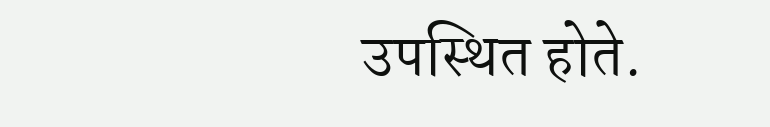उपस्थित होते.